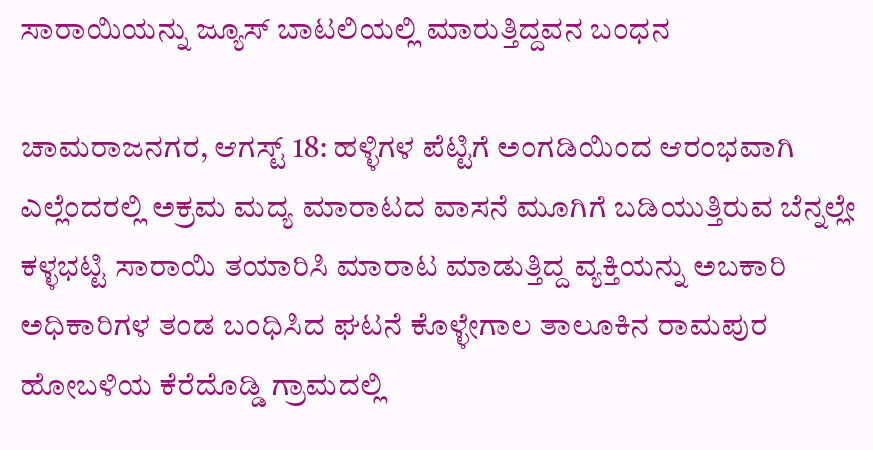ಸಾರಾಯಿಯನ್ನು ಜ್ಯೂಸ್ ಬಾಟಲಿಯಲ್ಲಿ ಮಾರುತ್ತಿದ್ದವನ ಬಂಧನ

ಚಾಮರಾಜನಗರ, ಆಗಸ್ಟ್ 18: ಹಳ್ಳಿಗಳ ಪೆಟ್ಟಿಗೆ ಅಂಗಡಿಯಿಂದ ಆರಂಭವಾಗಿ ಎಲ್ಲೆಂದರಲ್ಲಿ ಅಕ್ರಮ ಮದ್ಯ ಮಾರಾಟದ ವಾಸನೆ ಮೂಗಿಗೆ ಬಡಿಯುತ್ತಿರುವ ಬೆನ್ನಲ್ಲೇ ಕಳ್ಳಭಟ್ಟಿ ಸಾರಾಯಿ ತಯಾರಿಸಿ ಮಾರಾಟ ಮಾಡುತ್ತಿದ್ದ ವ್ಯಕ್ತಿಯನ್ನು ಅಬಕಾರಿ ಅಧಿಕಾರಿಗಳ ತಂಡ ಬಂಧಿಸಿದ ಘಟನೆ ಕೊಳ್ಳೇಗಾಲ ತಾಲೂಕಿನ ರಾಮಪುರ ಹೋಬಳಿಯ ಕೆರೆದೊಡ್ಡಿ ಗ್ರಾಮದಲ್ಲಿ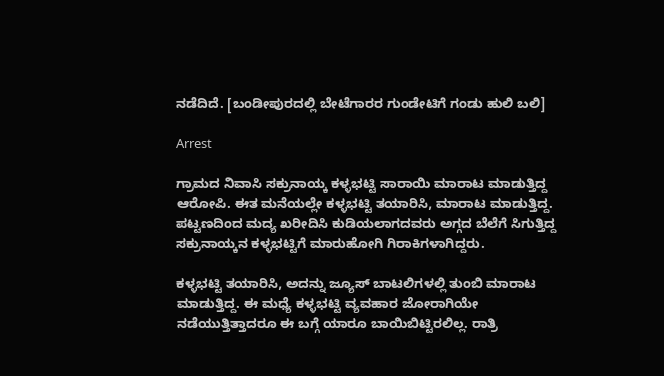ನಡೆದಿದೆ. [ಬಂಡೀಪುರದಲ್ಲಿ ಬೇಟೆಗಾರರ ಗುಂಡೇಟಿಗೆ ಗಂಡು ಹುಲಿ ಬಲಿ]

Arrest

ಗ್ರಾಮದ ನಿವಾಸಿ ಸಕ್ರುನಾಯ್ಕ ಕಳ್ಳಭಟ್ಟಿ ಸಾರಾಯಿ ಮಾರಾಟ ಮಾಡುತ್ತಿದ್ದ ಆರೋಪಿ. ಈತ ಮನೆಯಲ್ಲೇ ಕಳ್ಳಭಟ್ಟಿ ತಯಾರಿಸಿ, ಮಾರಾಟ ಮಾಡುತ್ತಿದ್ದ. ಪಟ್ಟಣದಿಂದ ಮದ್ಯ ಖರೀದಿಸಿ ಕುಡಿಯಲಾಗದವರು ಅಗ್ಗದ ಬೆಲೆಗೆ ಸಿಗುತ್ತಿದ್ದ ಸಕ್ರುನಾಯ್ಕನ ಕಳ್ಳಭಟ್ಟಿಗೆ ಮಾರುಹೋಗಿ ಗಿರಾಕಿಗಳಾಗಿದ್ದರು.

ಕಳ್ಳಭಟ್ಟಿ ತಯಾರಿಸಿ, ಅದನ್ನು ಜ್ಯೂಸ್ ಬಾಟಲಿಗಳಲ್ಲಿ ತುಂಬಿ ಮಾರಾಟ ಮಾಡುತ್ತಿದ್ದ. ಈ ಮಧ್ಯೆ ಕಳ್ಳಭಟ್ಟಿ ವ್ಯವಹಾರ ಜೋರಾಗಿಯೇ ನಡೆಯುತ್ತಿತ್ತಾದರೂ ಈ ಬಗ್ಗೆ ಯಾರೂ ಬಾಯಿಬಿಟ್ಟಿರಲಿಲ್ಲ. ರಾತ್ರಿ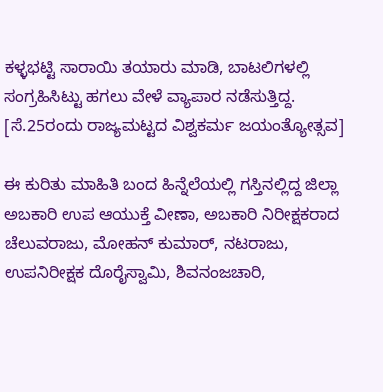ಕಳ್ಳಭಟ್ಟಿ ಸಾರಾಯಿ ತಯಾರು ಮಾಡಿ, ಬಾಟಲಿಗಳಲ್ಲಿ ಸಂಗ್ರಹಿಸಿಟ್ಟು ಹಗಲು ವೇಳೆ ವ್ಯಾಪಾರ ನಡೆಸುತ್ತಿದ್ದ. [ಸೆ.25ರಂದು ರಾಜ್ಯಮಟ್ಟದ ವಿಶ್ವಕರ್ಮ ಜಯಂತ್ಯೋತ್ಸವ]

ಈ ಕುರಿತು ಮಾಹಿತಿ ಬಂದ ಹಿನ್ನೆಲೆಯಲ್ಲಿ ಗಸ್ತಿನಲ್ಲಿದ್ದ ಜಿಲ್ಲಾ ಅಬಕಾರಿ ಉಪ ಆಯುಕ್ತೆ ವೀಣಾ, ಅಬಕಾರಿ ನಿರೀಕ್ಷಕರಾದ ಚೆಲುವರಾಜು, ಮೋಹನ್ ಕುಮಾರ್, ನಟರಾಜು, ಉಪನಿರೀಕ್ಷಕ ದೊರೈಸ್ವಾಮಿ, ಶಿವನಂಜಚಾರಿ,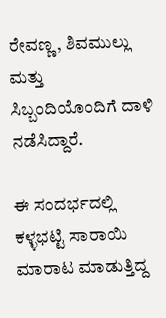ರೇವಣ್ಣ, ಶಿವಮುಲ್ಲು ಮತ್ತು ಸಿಬ್ಬಂದಿಯೊಂದಿಗೆ ದಾಳಿ ನಡೆಸಿದ್ದಾರೆ.

ಈ ಸಂದರ್ಭದಲ್ಲಿ ಕಳ್ಳಭಟ್ಟಿ ಸಾರಾಯಿ ಮಾರಾಟ ಮಾಡುತ್ತಿದ್ದ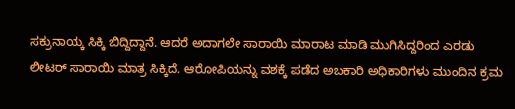ಸಕ್ರುನಾಯ್ಕ ಸಿಕ್ಕಿ ಬಿದ್ದಿದ್ದಾನೆ. ಆದರೆ ಅದಾಗಲೇ ಸಾರಾಯಿ ಮಾರಾಟ ಮಾಡಿ ಮುಗಿಸಿದ್ದರಿಂದ ಎರಡು ಲೀಟರ್ ಸಾರಾಯಿ ಮಾತ್ರ ಸಿಕ್ಕಿದೆ. ಆರೋಪಿಯನ್ನು ವಶಕ್ಕೆ ಪಡೆದ ಅಬಕಾರಿ ಅಧಿಕಾರಿಗಳು ಮುಂದಿನ ಕ್ರಮ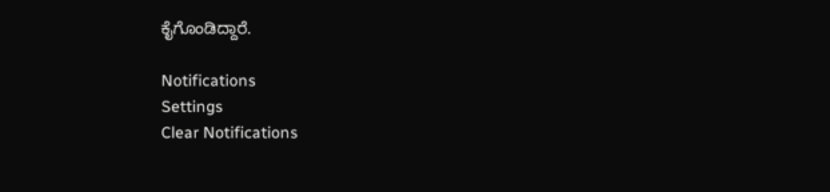ಕೈಗೊಂಡಿದ್ದಾರೆ.

Notifications
Settings
Clear Notifications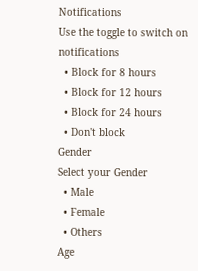Notifications
Use the toggle to switch on notifications
  • Block for 8 hours
  • Block for 12 hours
  • Block for 24 hours
  • Don't block
Gender
Select your Gender
  • Male
  • Female
  • Others
Age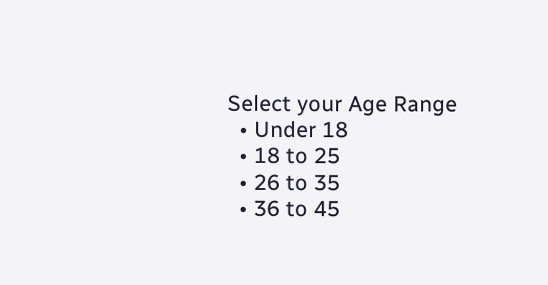Select your Age Range
  • Under 18
  • 18 to 25
  • 26 to 35
  • 36 to 45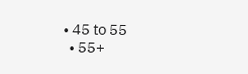• 45 to 55
  • 55+